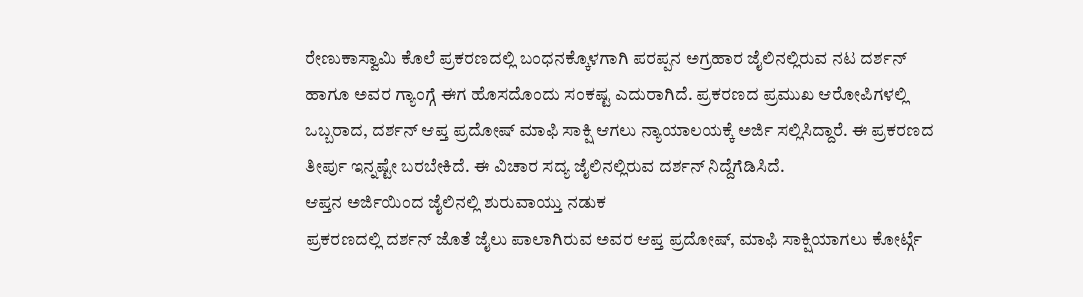ರೇಣುಕಾಸ್ವಾಮಿ ಕೊಲೆ ಪ್ರಕರಣದಲ್ಲಿ ಬಂಧನಕ್ಕೊಳಗಾಗಿ ಪರಪ್ಪನ ಅಗ್ರಹಾರ ಜೈಲಿನಲ್ಲಿರುವ ನಟ ದರ್ಶನ್ ಹಾಗೂ ಅವರ ಗ್ಯಾಂಗ್ಗೆ ಈಗ ಹೊಸದೊಂದು ಸಂಕಷ್ಟ ಎದುರಾಗಿದೆ. ಪ್ರಕರಣದ ಪ್ರಮುಖ ಆರೋಪಿಗಳಲ್ಲಿ ಒಬ್ಬರಾದ, ದರ್ಶನ್ ಆಪ್ತ ಪ್ರದೋಷ್ ಮಾಫಿ ಸಾಕ್ಷಿ ಆಗಲು ನ್ಯಾಯಾಲಯಕ್ಕೆ ಅರ್ಜಿ ಸಲ್ಲಿಸಿದ್ದಾರೆ. ಈ ಪ್ರಕರಣದ ತೀರ್ಪು ಇನ್ನಷ್ಟೇ ಬರಬೇಕಿದೆ. ಈ ವಿಚಾರ ಸದ್ಯ ಜೈಲಿನಲ್ಲಿರುವ ದರ್ಶನ್ ನಿದ್ದೆಗೆಡಿಸಿದೆ.
ಆಪ್ತನ ಅರ್ಜಿಯಿಂದ ಜೈಲಿನಲ್ಲಿ ಶುರುವಾಯ್ತು ನಡುಕ
ಪ್ರಕರಣದಲ್ಲಿ ದರ್ಶನ್ ಜೊತೆ ಜೈಲು ಪಾಲಾಗಿರುವ ಅವರ ಆಪ್ತ ಪ್ರದೋಷ್, ಮಾಫಿ ಸಾಕ್ಷಿಯಾಗಲು ಕೋರ್ಟ್ಗೆ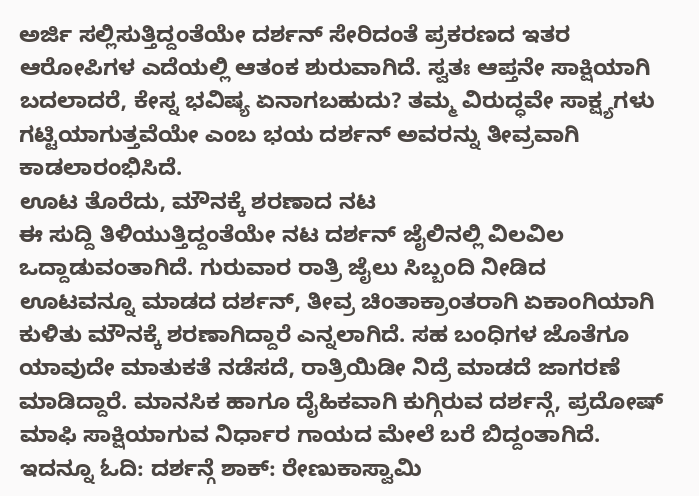ಅರ್ಜಿ ಸಲ್ಲಿಸುತ್ತಿದ್ದಂತೆಯೇ ದರ್ಶನ್ ಸೇರಿದಂತೆ ಪ್ರಕರಣದ ಇತರ ಆರೋಪಿಗಳ ಎದೆಯಲ್ಲಿ ಆತಂಕ ಶುರುವಾಗಿದೆ. ಸ್ವತಃ ಆಪ್ತನೇ ಸಾಕ್ಷಿಯಾಗಿ ಬದಲಾದರೆ, ಕೇಸ್ನ ಭವಿಷ್ಯ ಏನಾಗಬಹುದು? ತಮ್ಮ ವಿರುದ್ಧವೇ ಸಾಕ್ಷ್ಯಗಳು ಗಟ್ಟಿಯಾಗುತ್ತವೆಯೇ ಎಂಬ ಭಯ ದರ್ಶನ್ ಅವರನ್ನು ತೀವ್ರವಾಗಿ ಕಾಡಲಾರಂಭಿಸಿದೆ.
ಊಟ ತೊರೆದು, ಮೌನಕ್ಕೆ ಶರಣಾದ ನಟ
ಈ ಸುದ್ದಿ ತಿಳಿಯುತ್ತಿದ್ದಂತೆಯೇ ನಟ ದರ್ಶನ್ ಜೈಲಿನಲ್ಲಿ ವಿಲವಿಲ ಒದ್ದಾಡುವಂತಾಗಿದೆ. ಗುರುವಾರ ರಾತ್ರಿ ಜೈಲು ಸಿಬ್ಬಂದಿ ನೀಡಿದ ಊಟವನ್ನೂ ಮಾಡದ ದರ್ಶನ್, ತೀವ್ರ ಚಿಂತಾಕ್ರಾಂತರಾಗಿ ಏಕಾಂಗಿಯಾಗಿ ಕುಳಿತು ಮೌನಕ್ಕೆ ಶರಣಾಗಿದ್ದಾರೆ ಎನ್ನಲಾಗಿದೆ. ಸಹ ಬಂಧಿಗಳ ಜೊತೆಗೂ ಯಾವುದೇ ಮಾತುಕತೆ ನಡೆಸದೆ, ರಾತ್ರಿಯಿಡೀ ನಿದ್ರೆ ಮಾಡದೆ ಜಾಗರಣೆ ಮಾಡಿದ್ದಾರೆ. ಮಾನಸಿಕ ಹಾಗೂ ದೈಹಿಕವಾಗಿ ಕುಗ್ಗಿರುವ ದರ್ಶನ್ಗೆ, ಪ್ರದೋಷ್ ಮಾಫಿ ಸಾಕ್ಷಿಯಾಗುವ ನಿರ್ಧಾರ ಗಾಯದ ಮೇಲೆ ಬರೆ ಬಿದ್ದಂತಾಗಿದೆ.
ಇದನ್ನೂ ಓದಿ: ದರ್ಶನ್ಗೆ ಶಾಕ್: ರೇಣುಕಾಸ್ವಾಮಿ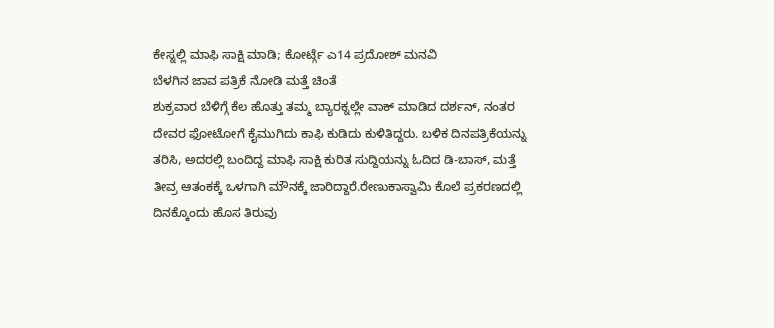ಕೇಸ್ನಲ್ಲಿ ಮಾಫಿ ಸಾಕ್ಷಿ ಮಾಡಿ; ಕೋರ್ಟ್ಗೆ ಎ14 ಪ್ರದೋಶ್ ಮನವಿ
ಬೆಳಗಿನ ಜಾವ ಪತ್ರಿಕೆ ನೋಡಿ ಮತ್ತೆ ಚಿಂತೆ
ಶುಕ್ರವಾರ ಬೆಳಿಗ್ಗೆ ಕೆಲ ಹೊತ್ತು ತಮ್ಮ ಬ್ಯಾರಕ್ನಲ್ಲೇ ವಾಕ್ ಮಾಡಿದ ದರ್ಶನ್, ನಂತರ ದೇವರ ಫೋಟೋಗೆ ಕೈಮುಗಿದು ಕಾಫಿ ಕುಡಿದು ಕುಳಿತಿದ್ದರು. ಬಳಿಕ ದಿನಪತ್ರಿಕೆಯನ್ನು ತರಿಸಿ, ಅದರಲ್ಲಿ ಬಂದಿದ್ದ ಮಾಫಿ ಸಾಕ್ಷಿ ಕುರಿತ ಸುದ್ದಿಯನ್ನು ಓದಿದ ಡಿ-ಬಾಸ್, ಮತ್ತೆ ತೀವ್ರ ಆತಂಕಕ್ಕೆ ಒಳಗಾಗಿ ಮೌನಕ್ಕೆ ಜಾರಿದ್ದಾರೆ.ರೇಣುಕಾಸ್ವಾಮಿ ಕೊಲೆ ಪ್ರಕರಣದಲ್ಲಿ ದಿನಕ್ಕೊಂದು ಹೊಸ ತಿರುವು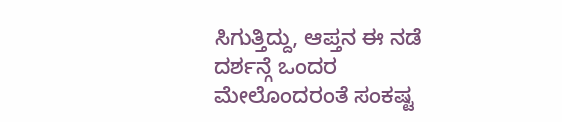ಸಿಗುತ್ತಿದ್ದು, ಆಪ್ತನ ಈ ನಡೆ ದರ್ಶನ್ಗೆ ಒಂದರ ಮೇಲೊಂದರಂತೆ ಸಂಕಷ್ಟ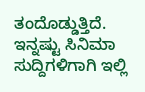ತಂದೊಡ್ಡುತ್ತಿದೆ.
ಇನ್ನಷ್ಟು ಸಿನಿಮಾ ಸುದ್ದಿಗಳಿಗಾಗಿ ಇಲ್ಲಿ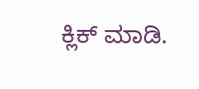ಕ್ಲಿಕ್ ಮಾಡಿ.